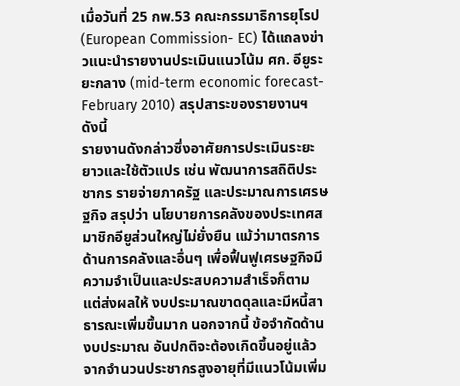เมื่อวันที่ 25 กพ.53 คณะกรรมาธิการยุโรป (European Commission- EC) ได้แถลงข่าวแนะนำรายงานประเมินแนวโน้ม ศก. อียูระยะกลาง (mid-term economic forecast- February 2010) สรุปสาระของรายงานฯ ดังนี้
รายงานดังกล่าวซึ่งอาศัยการประเมินระยะยาวและใช้ตัวแปร เช่น พัฒนาการสถิติประชากร รายจ่ายภาครัฐ และประมาณการเศรษฐกิจ สรุปว่า นโยบายการคลังของประเทศสมาชิกอียูส่วนใหญ่ไม่ยั่งยืน แม้ว่ามาตรการด้านการคลังและอื่นๆ เพื่อฟื้นฟูเศรษฐกิจมีความจำเป็นและประสบความสำเร็จก็ตาม แต่ส่งผลให้ งบประมาณขาดดุลและมีหนี้สาธารณะเพิ่มขึ้นมาก นอกจากนี้ ข้อจำกัดด้านงบประมาณ อันปกติจะต้องเกิดขึ้นอยู่แล้วจากจำนวนประชากรสูงอายุที่มีแนวโน้มเพิ่ม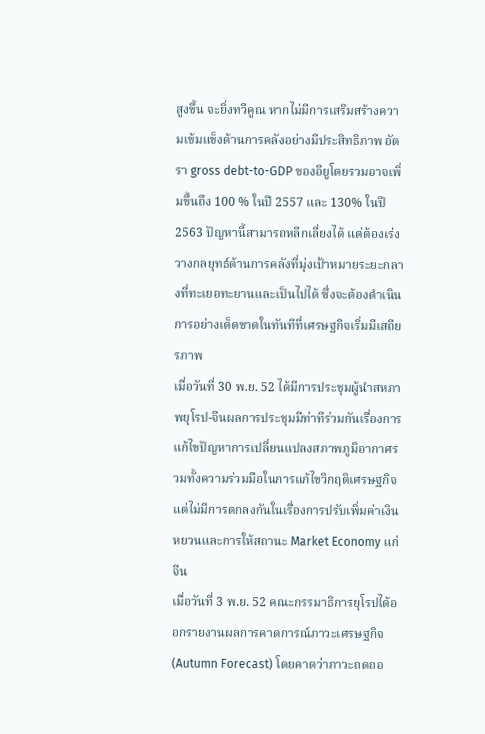สูงขึ้น จะยิ่งทวีคูณ หากไม่มีการเสริมสร้างความเข้มแข็งด้านการคลังอย่างมีประสิทธิภาพ อัตรา gross debt-to-GDP ของอียูโดยรวมอาจเพิ่มขึ้นถึง 100 % ในปี 2557 และ 130% ในปี 2563 ปัญหานี้สามารถหลีกเลี่ยงได้ แต่ต้องเร่งวางกลยุทธ์ด้านการคลังที่มุ่งเป้าหมายระยะกลางที่ทะเยอทะยานและเป็นไปได้ ซึ่งจะต้องดำเนินการอย่างเด็ดขาดในทันทีที่เศรษฐกิจเริ่มมีเสถียรภาพ
เมื่อวันที่ 30 พ.ย. 52 ได้มีการประชุมผู้นำสหภาพยุโรป-จีนผลการประชุมมีท่าทีร่วมกันเรื่องการแก้ไขปัญหาการเปลี่ยนแปลงสภาพภูมิอากาศรวมทั้งความร่วมมือในการแก้ไขวิกฤติเศรษฐกิจ แต่ไม่มีการตกลงกันในเรื่องการปรับเพิ่มค่าเงินหยวนและการให้สถานะ Market Economy แก่จีน
เมื่อวันที่ 3 พ.ย. 52 คณะกรรมาธิการยุโรปได้ออกรายงานผลการคาดการณ์ภาวะเศรษฐกิจ (Autumn Forecast) โดยคาดว่าภาวะถดถอ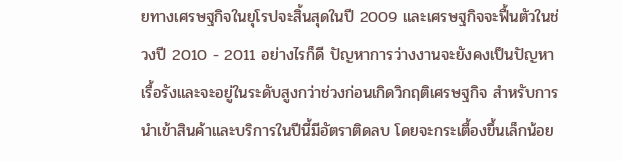ยทางเศรษฐกิจในยุโรปจะสิ้นสุดในปี 2009 และเศรษฐกิจจะฟื้นตัวในช่วงปี 2010 - 2011 อย่างไรก็ดี ปัญหาการว่างงานจะยังคงเป็นปัญหาเรื้อรังและจะอยู่ในระดับสูงกว่าช่วงก่อนเกิดวิกฤติเศรษฐกิจ สำหรับการนำเข้าสินค้าและบริการในปีนี้มีอัตราติดลบ โดยจะกระเตื้องขึ้นเล็กน้อย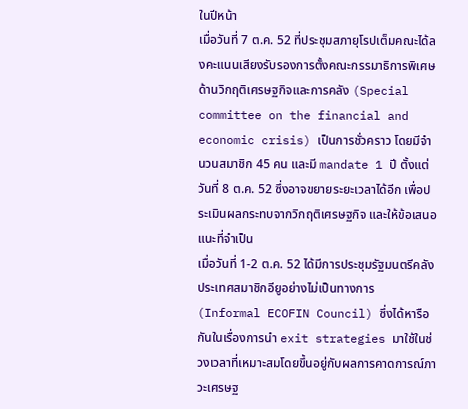ในปีหน้า
เมื่อวันที่ 7 ต.ค. 52 ที่ประชุมสภายุโรปเต็มคณะได้ลงคะแนนเสียงรับรองการตั้งคณะกรรมาธิการพิเศษด้านวิกฤติเศรษฐกิจและการคลัง (Special committee on the financial and economic crisis) เป็นการชั่วคราว โดยมีจำนวนสมาชิก 45 คน และมี mandate 1 ปี ตั้งแต่วันที่ 8 ต.ค. 52 ซึ่งอาจขยายระยะเวลาได้อีก เพื่อประเมินผลกระทบจากวิกฤติเศรษฐกิจ และให้ข้อเสนอแนะที่จำเป็น
เมื่อวันที่ 1-2 ต.ค. 52 ได้มีการประชุมรัฐมนตรีคลังประเทศสมาชิกอียูอย่างไม่เป็นทางการ (Informal ECOFIN Council) ซึ่งได้หารือกันในเรื่องการนำ exit strategies มาใช้ในช่วงเวลาที่เหมาะสมโดยขึ้นอยู่กับผลการคาดการณ์ภาวะเศรษฐ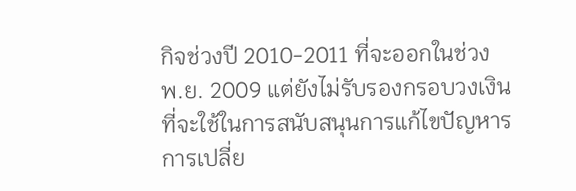กิจช่วงปี 2010-2011 ที่จะออกในช่วง พ.ย. 2009 แต่ยังไม่รับรองกรอบวงเงินที่จะใช้ในการสนับสนุนการแก้ไขปัญหารการเปลี่ย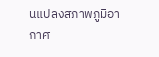นแปลงสภาพภูมิอากาศ